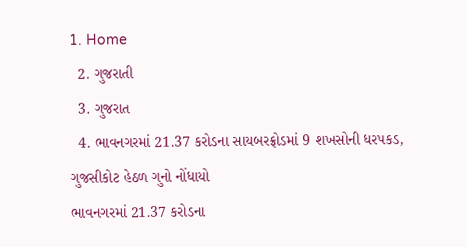1. Home
  2. ગુજરાતી
  3. ગુજરાત
  4. ભાવનગરમાં 21.37 કરોડના સાયબરફ્રોડમાં 9 શખસોની ધરપકડ, ગુજસીકોટ હેઠળ ગુનો નોંધાયો
ભાવનગરમાં 21.37 કરોડના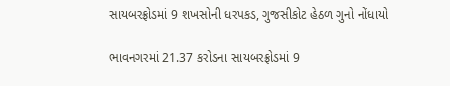સાયબરફ્રોડમાં 9 શખસોની ધરપકડ, ગુજસીકોટ હેઠળ ગુનો નોંધાયો

ભાવનગરમાં 21.37 કરોડના સાયબરફ્રોડમાં 9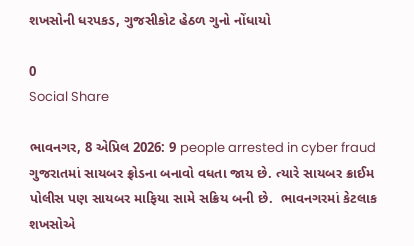શખસોની ધરપકડ, ગુજસીકોટ હેઠળ ગુનો નોંધાયો

0
Social Share

ભાવનગર, 8 એપ્રિલ 2026: 9 people arrested in cyber fraud ગુજરાતમાં સાયબર ફ્રોડના બનાવો વધતા જાય છે. ત્યારે સાયબર ક્રાઈમ પોલીસ પણ સાયબર માફિયા સામે સક્રિય બની છે.  ભાવનગરમાં કેટલાક શખસોએ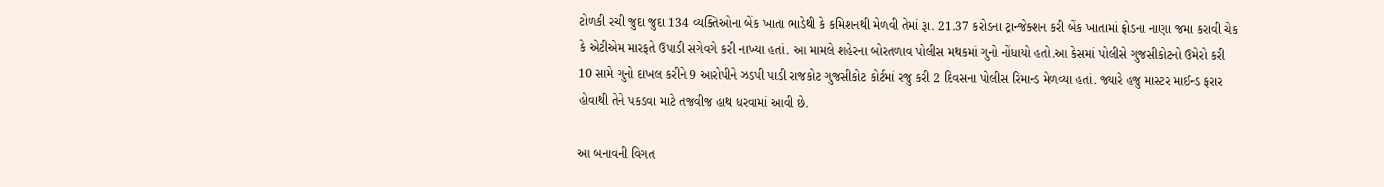ટોળકી રચી જુદા જુદા 134 વ્યક્તિઓના બેંક ખાતા ભાડેથી કે કમિશનથી મેળવી તેમાં રૂા. 21.37 કરોડના ટ્રાન્જેક્શન કરી બેંક ખાતામાં ફ્રોડના નાણા જમા કરાવી ચેક કે એટીએમ મારફતે ઉપાડી સગેવગે કરી નાખ્યા હતાં. આ મામલે શહેરના બોરતળાવ પોલીસ મથકમાં ગુનો નોંધાયો હતો.આ કેસમાં પોલીસે ગુજસીકોટનો ઉમેરો કરી 10 સામે ગુનો દાખલ કરીને 9 આરોપીને ઝડપી પાડી રાજકોટ ગુજસીકોટ કોર્ટમાં રજુ કરી 2 દિવસના પોલીસ રિમાન્ડ મેળવ્યા હતાં. જ્યારે હજુ માસ્ટર માઈન્ડ ફરાર હોવાથી તેને પકડવા માટે તજવીજ હાથ ધરવામાં આવી છે.

આ બનાવની વિગત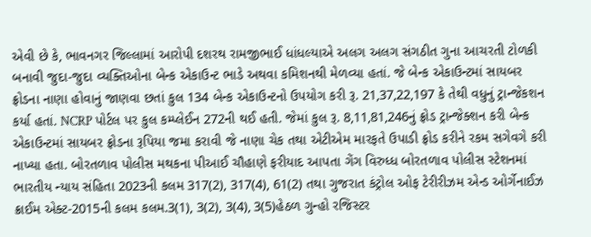એવી છે કે, ભાવનગર જિલ્લામાં આરોપી દશરથ રામજીભાઈ ધાંધલ્યાએ અલગ અલગ સંગઠીત ગુના આચરતી ટોળકી બનાવી જુદા-જુદા વ્યક્તિઓના બેન્ક એકાઉન્ટ ભાડે અથવા કમિશનથી મેળવ્યા હતાં. જે બેન્ક એકાઉન્ટમાં સાયબર ફ્રોડના નાણા હોવાનું જાણવા છતાં કુલ 134 બેન્ક એકાઉન્ટનો ઉપયોગ કરી રૂ. 21,37,22,197 કે તેથી વધુનું ટ્રાન્જેકશન કર્યા હતાં. NCRP પોર્ટલ પર કુલ કમ્પ્લેઈન 272ની થઈ હતી. જેમાં કુલ રૂ. 8,11,81,246નું ફ્રોડ ટ્રાન્જેક્શન કરી બેન્ક એકાઉન્ટમાં સાયબર ફ્રોડના રૂપિયા જમા કરાવી જે નાણા ચેક તથા એટીએમ મારફતે ઉપાડી ફ્રોડ કરીને રકમ સગેવગે કરી નાખ્યા હતા. બોરતળાવ પોલીસ મથકના પીઆઈ ચૌહાણે ફરીયાદ આપતા ગેંગ વિરુધ્ધ બોરતળાવ પોલીસ સ્ટેશનમાં ભારતીય ન્યાય સંહિતા 2023ની કલમ 317(2), 317(4), 61(2) તથા ગુજરાત કંટ્રોલ ઓફ ટેરીરીઝમ એન્ડ ઓર્ગેનાઈઝ ક્રાઈમ એક્ટ-2015ની કલમ કલમ.3(1), 3(2), 3(4), 3(5)હેઠળ ગુન્હો રજિસ્ટર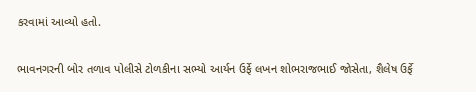કરવામાં આવ્યો હતો.

ભાવનગરની બોર તળાવ પોલીસે ટોળકીના સભ્યો આર્યન ઉર્ફે લખન શોભરાજભાઈ જોસેતા, શૈલેષ ઉર્ફે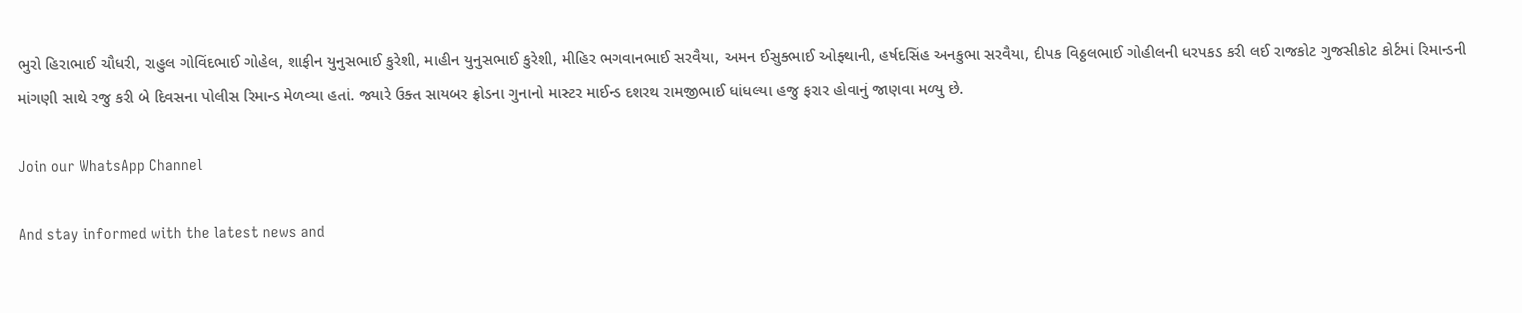ભુરો હિરાભાઈ ચૌધરી, રાહુલ ગોવિંદભાઈ ગોહેલ, શાફીન યુનુસભાઈ કુરેશી, માહીન યુનુસભાઈ કુરેશી, મીહિર ભગવાનભાઈ સરવૈયા, અમન ઈસુક્ભાઈ ઓફ્થાની, હર્ષદસિંહ અનકુભા સરવૈયા, દીપક વિઠ્ઠલભાઈ ગોહીલની ધરપકડ કરી લઈ રાજકોટ ગુજસીકોટ કોર્ટમાં રિમાન્ડની માંગણી સાથે રજુ કરી બે દિવસના પોલીસ રિમાન્ડ મેળવ્યા હતાં. જ્યારે ઉક્ત સાયબર ફ્રોડના ગુનાનો માસ્ટર માઈન્ડ દશરથ રામજીભાઈ ધાંધલ્યા હજુ ફરાર હોવાનું જાણવા મળ્યુ છે.

Join our WhatsApp Channel

And stay informed with the latest news and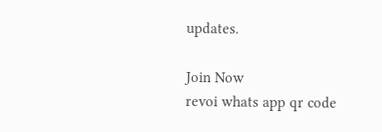updates.

Join Now
revoi whats app qr code